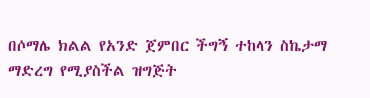በሶማሌ ክልል የአንድ ጀምበር ችግኝ ተከላን ስኬታማ ማድረግ የሚያስችል ዝግጅት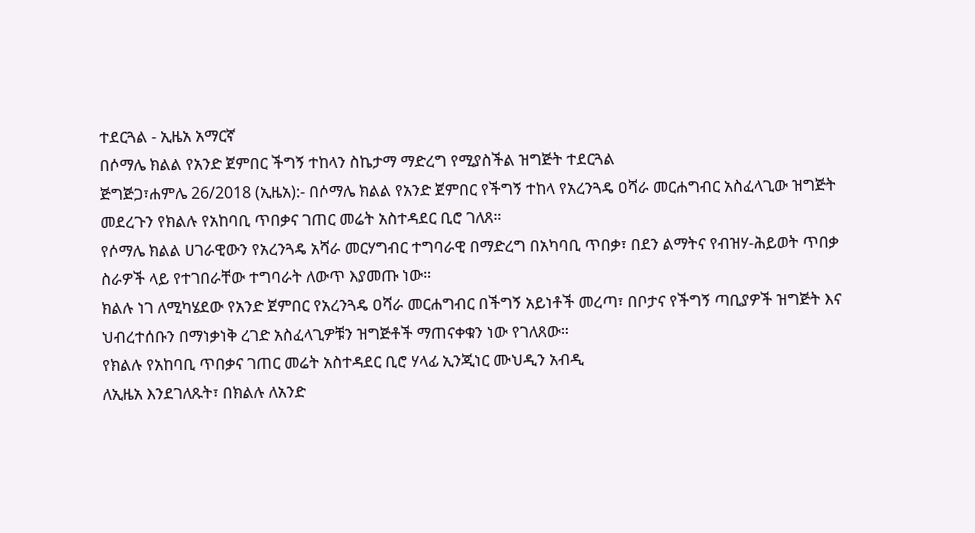ተደርጓል - ኢዜአ አማርኛ
በሶማሌ ክልል የአንድ ጀምበር ችግኝ ተከላን ስኬታማ ማድረግ የሚያስችል ዝግጅት ተደርጓል
ጅግጅጋ፣ሐምሌ 26/2018 (ኢዜአ):- በሶማሌ ክልል የአንድ ጀምበር የችግኝ ተከላ የአረንጓዴ ዐሻራ መርሐግብር አስፈላጊው ዝግጅት መደረጉን የክልሉ የአከባቢ ጥበቃና ገጠር መሬት አስተዳደር ቢሮ ገለጸ።
የሶማሌ ክልል ሀገራዊውን የአረንጓዴ አሻራ መርሃግብር ተግባራዊ በማድረግ በአካባቢ ጥበቃ፣ በደን ልማትና የብዝሃ-ሕይወት ጥበቃ ስራዎች ላይ የተገበራቸው ተግባራት ለውጥ እያመጡ ነው።
ክልሉ ነገ ለሚካሄደው የአንድ ጀምበር የአረንጓዴ ዐሻራ መርሐግብር በችግኝ አይነቶች መረጣ፣ በቦታና የችግኝ ጣቢያዎች ዝግጅት እና ህብረተሰቡን በማነቃነቅ ረገድ አስፈላጊዎቹን ዝግጅቶች ማጠናቀቁን ነው የገለጸው።
የክልሉ የአከባቢ ጥበቃና ገጠር መሬት አስተዳደር ቢሮ ሃላፊ ኢንጂነር ሙህዲን አብዲ
ለኢዜአ እንደገለጹት፣ በክልሉ ለአንድ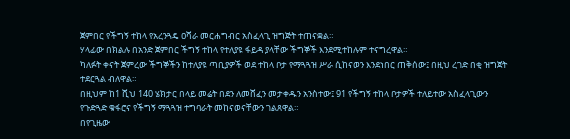ጀምበር የችግኝ ተከላ የአረንጓዴ ዐሻራ መርሐግብር አስፈላጊ ዝግጅት ተጠናቋል።
ሃላፊው በክልሉ በአንድ ጀምበር ችግኝ ተከላ የተለያዩ ፋይዳ ያላቸው ችግኞች እንደሚተከሉም ተናግረዋል።
ካለፉት ቀናት ጀምረው ችግኞችን ከተለያዩ ጣቢያዎች ወደ ተከላ ቦታ የማጓጓዝ ሥራ ሲከናወን እንደነበር ጠቅሰው፤ በዚህ ረገድ በቂ ዝግጀት ተደርጓል ብለዋል።
በዚህም ከ1 ሺህ 140 ሄክታር በላይ መሬት በደን ለመሸፈን መታቀዱን አንስተው፤ 91 የችግኝ ተከላ ቦታዎች ተለይተው አስፈላጊውን የጉድጓድ ቁፋሮና የችግኝ ማጓጓዝ ተግባራት መከናወናቸውን ገልጸዋል።
በየጊዜው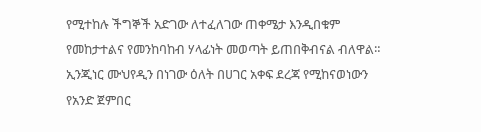የሚተከሉ ችግኞች አድገው ለተፈለገው ጠቀሜታ እንዲበቁም የመከታተልና የመንከባከብ ሃላፊነት መወጣት ይጠበቅብናል ብለዋል።
ኢንጂነር ሙህየዲን በነገው ዕለት በሀገር አቀፍ ደረጃ የሚከናወነውን የአንድ ጀምበር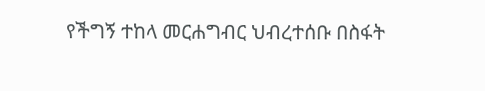የችግኝ ተከላ መርሐግብር ህብረተሰቡ በስፋት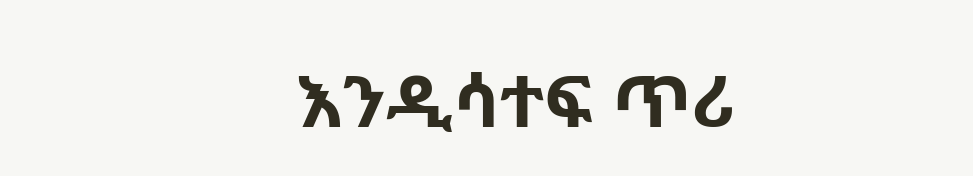እንዲሳተፍ ጥሪ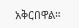አቅርበዋል።